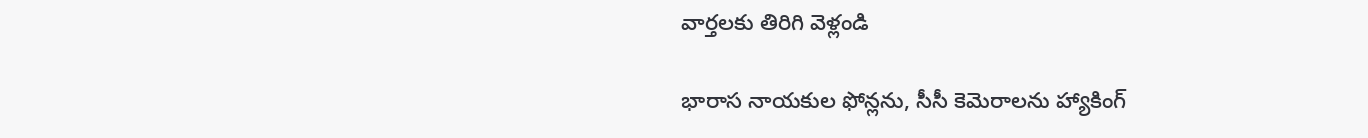వార్తలకు తిరిగి వెళ్లండి

భారాస నాయకుల ఫోన్లను, సీసీ కెమెరాలను హ్యాకింగ్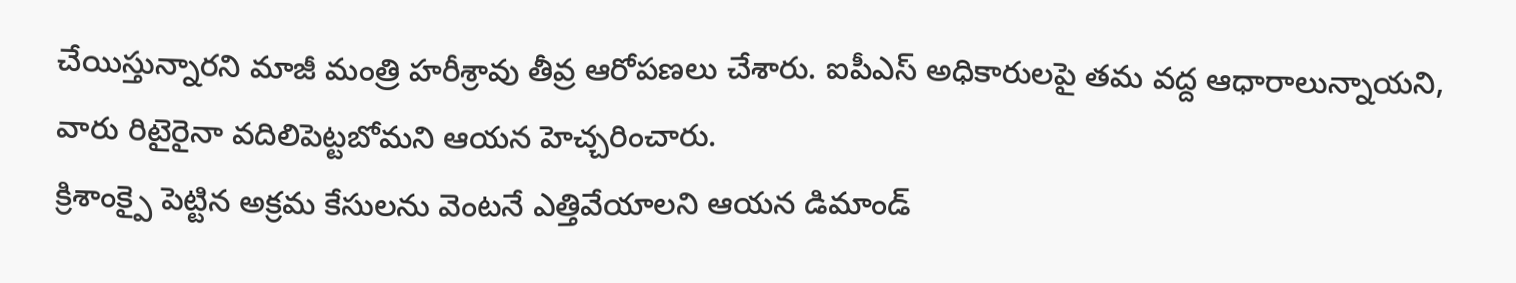చేయిస్తున్నారని మాజీ మంత్రి హరీశ్రావు తీవ్ర ఆరోపణలు చేశారు. ఐపీఎస్ అధికారులపై తమ వద్ద ఆధారాలున్నాయని, వారు రిటైరైనా వదిలిపెట్టబోమని ఆయన హెచ్చరించారు.
క్రిశాంక్పై పెట్టిన అక్రమ కేసులను వెంటనే ఎత్తివేయాలని ఆయన డిమాండ్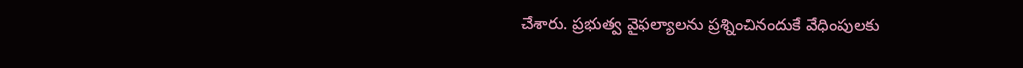చేశారు. ప్రభుత్వ వైఫల్యాలను ప్రశ్నించినందుకే వేధింపులకు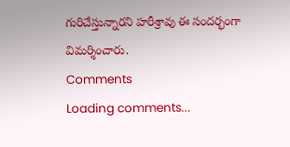గురిచేస్తున్నారని హరీశ్రావు ఈ సందర్భంగా విమర్శించారు.
Comments
Loading comments...